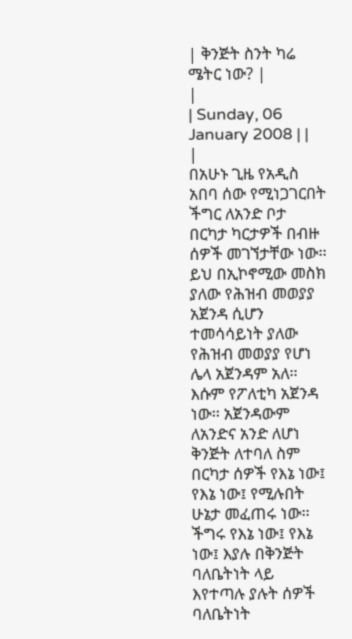| ቅንጅት ስንት ካሬ ሜትር ነው? |
|
| Sunday, 06 January 2008 | |
|
በአሁኑ ጊዜ የአዲስ አበባ ሰው የሚነጋገርበት ችግር ለአንድ ቦታ በርካታ ካርታዎች በብዙ ሰዎች መገኘታቸው ነው፡፡
ይህ በኢኮኖሚው መስክ ያለው የሕዝብ መወያያ አጀንዳ ሲሆን ተመሳሳይነት ያለው የሕዝብ መወያያ የሆነ ሌላ አጀንዳም አለ፡፡ እሱም የፖለቲካ አጀንዳ ነው፡፡ አጀንዳውም ለአንድና አንድ ለሆነ ቅንጅት ለተባለ ስም በርካታ ሰዎች የእኔ ነው፤ የእኔ ነው፤ የሚሉበት ሁኔታ መፈጠሩ ነው፡፡ ችግሩ የእኔ ነው፤ የእኔ ነው፤ እያሉ በቅንጅት ባለቤትነት ላይ እየተጣሉ ያሉት ሰዎች ባለቤትነት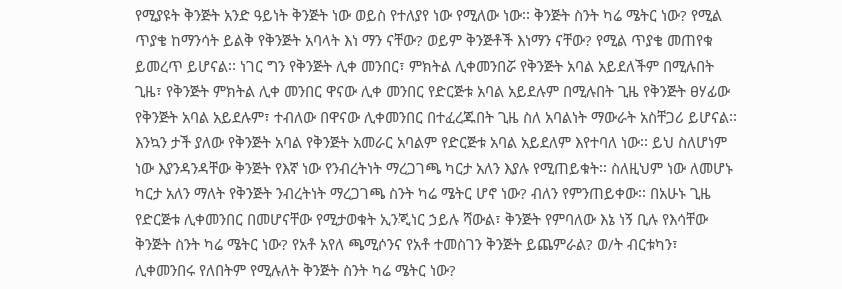የሚያዩት ቅንጅት አንድ ዓይነት ቅንጅት ነው ወይስ የተለያየ ነው የሚለው ነው፡፡ ቅንጅት ስንት ካሬ ሜትር ነው? የሚል ጥያቄ ከማንሳት ይልቅ የቅንጅት አባላት እነ ማን ናቸው? ወይም ቅንጅቶች እነማን ናቸው? የሚል ጥያቄ መጠየቁ ይመረጥ ይሆናል፡፡ ነገር ግን የቅንጅት ሊቀ መንበር፣ ምክትል ሊቀመንበሯ የቅንጅት አባል አይደለችም በሚሉበት ጊዜ፣ የቅንጅት ምክትል ሊቀ መንበር ዋናው ሊቀ መንበር የድርጅቱ አባል አይደሉም በሚሉበት ጊዜ የቅንጅት ፀሃፊው የቅንጅት አባል አይደሉም፣ ተብለው በዋናው ሊቀመንበር በተፈረጁበት ጊዜ ስለ አባልነት ማውራት አስቸጋሪ ይሆናል፡፡ እንኳን ታች ያለው የቅንጅት አባል የቅንጅት አመራር አባልም የድርጅቱ አባል አይደለም እየተባለ ነው፡፡ ይህ ስለሆነም ነው እያንዳንዳቸው ቅንጅት የእኛ ነው የንብረትነት ማረጋገጫ ካርታ አለን እያሉ የሚጠይቁት፡፡ ስለዚህም ነው ለመሆኑ ካርታ አለን ማለት የቅንጅት ንብረትነት ማረጋገጫ ስንት ካሬ ሜትር ሆኖ ነው? ብለን የምንጠይቀው፡፡ በአሁኑ ጊዜ የድርጅቱ ሊቀመንበር በመሆናቸው የሚታወቁት ኢንጂነር ኃይሉ ሻውል፣ ቅንጅት የምባለው እኔ ነኝ ቢሉ የእሳቸው ቅንጅት ስንት ካሬ ሜትር ነው? የአቶ አየለ ጫሚሶንና የአቶ ተመስገን ቅንጅት ይጨምራል? ወ/ት ብርቱካን፣ ሊቀመንበሩ የለበትም የሚሉለት ቅንጅት ስንት ካሬ ሜትር ነው?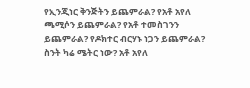የኢንጂነር ቅንጅትን ይጨምራል? የአቶ አየለ ጫሚሶን ይጨምራል? የአቶ ተመስገንን ይጨምራል? የዶክተር ብርሃኑ ነጋን ይጨምራል? ስንት ካሬ ሜትር ነው? አቶ አየለ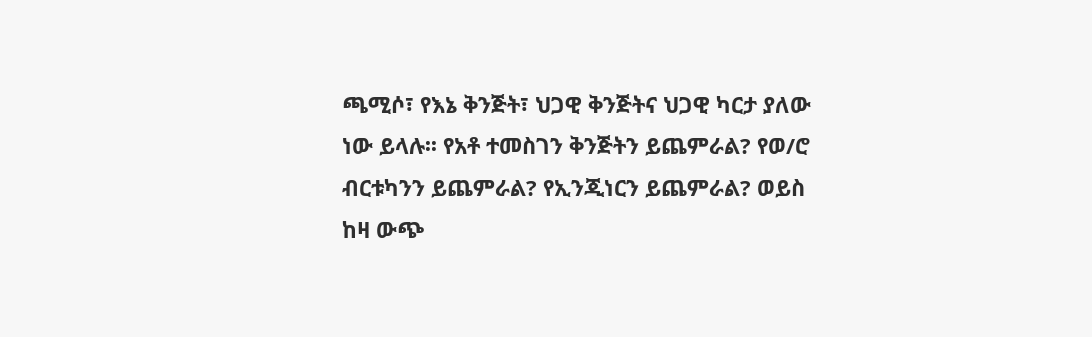ጫሚሶ፣ የእኔ ቅንጅት፣ ህጋዊ ቅንጅትና ህጋዊ ካርታ ያለው ነው ይላሉ፡፡ የአቶ ተመስገን ቅንጅትን ይጨምራል? የወ/ሮ ብርቱካንን ይጨምራል? የኢንጂነርን ይጨምራል? ወይስ ከዛ ውጭ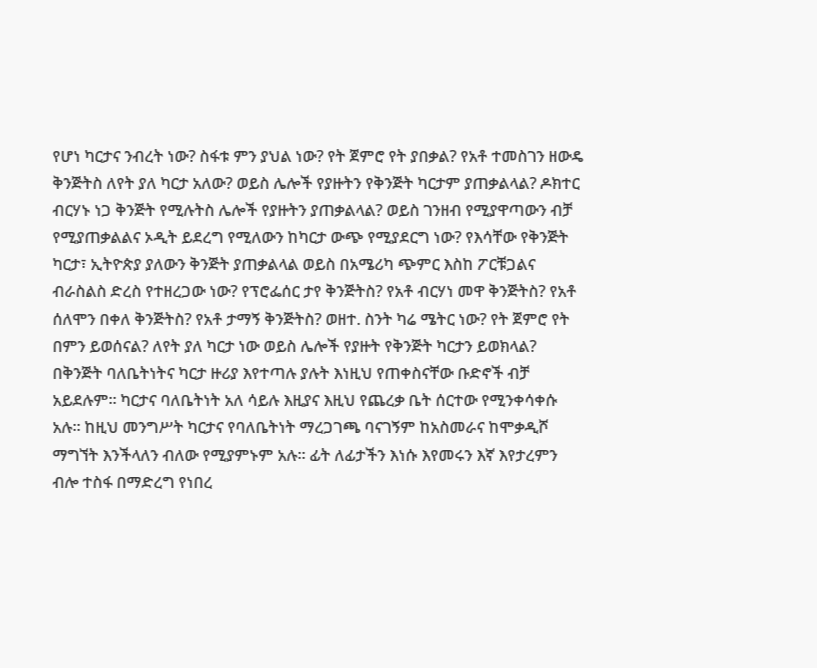የሆነ ካርታና ንብረት ነው? ስፋቱ ምን ያህል ነው? የት ጀምሮ የት ያበቃል? የአቶ ተመስገን ዘውዴ ቅንጅትስ ለየት ያለ ካርታ አለው? ወይስ ሌሎች የያዙትን የቅንጅት ካርታም ያጠቃልላል? ዶክተር ብርሃኑ ነጋ ቅንጅት የሚሉትስ ሌሎች የያዙትን ያጠቃልላል? ወይስ ገንዘብ የሚያዋጣውን ብቻ የሚያጠቃልልና ኦዲት ይደረግ የሚለውን ከካርታ ውጭ የሚያደርግ ነው? የእሳቸው የቅንጅት ካርታ፣ ኢትዮጵያ ያለውን ቅንጅት ያጠቃልላል ወይስ በአሜሪካ ጭምር እስከ ፖርቹጋልና ብራስልስ ድረስ የተዘረጋው ነው? የፕሮፌሰር ታየ ቅንጅትስ? የአቶ ብርሃነ መዋ ቅንጅትስ? የአቶ ሰለሞን በቀለ ቅንጅትስ? የአቶ ታማኝ ቅንጅትስ? ወዘተ. ስንት ካሬ ሜትር ነው? የት ጀምሮ የት በምን ይወሰናል? ለየት ያለ ካርታ ነው ወይስ ሌሎች የያዙት የቅንጅት ካርታን ይወክላል? በቅንጅት ባለቤትነትና ካርታ ዙሪያ እየተጣሉ ያሉት እነዚህ የጠቀስናቸው ቡድኖች ብቻ አይደሉም፡፡ ካርታና ባለቤትነት አለ ሳይሉ እዚያና እዚህ የጨረቃ ቤት ሰርተው የሚንቀሳቀሱ አሉ፡፡ ከዚህ መንግሥት ካርታና የባለቤትነት ማረጋገጫ ባናገኝም ከአስመራና ከሞቃዲሾ ማግኘት እንችላለን ብለው የሚያምኑም አሉ፡፡ ፊት ለፊታችን እነሱ እየመሩን እኛ እየታረምን ብሎ ተስፋ በማድረግ የነበረ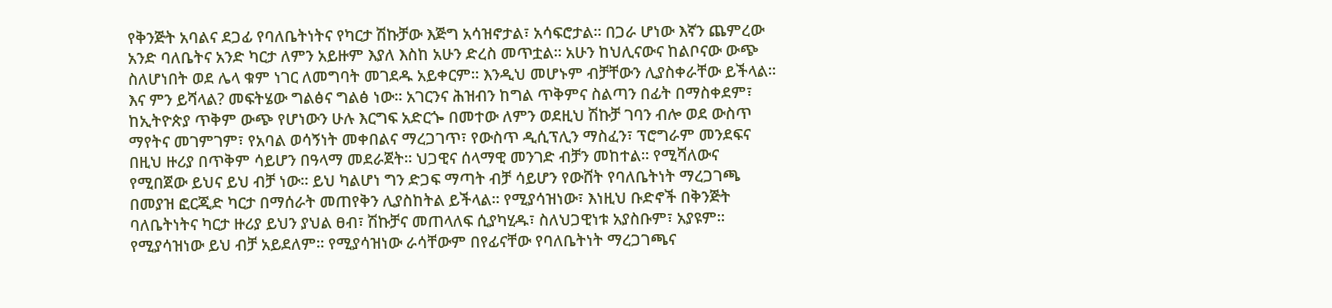የቅንጅት አባልና ደጋፊ የባለቤትነትና የካርታ ሽኩቻው እጅግ አሳዝኖታል፣ አሳፍሮታል፡፡ በጋራ ሆነው እኛን ጨምረው አንድ ባለቤትና አንድ ካርታ ለምን አይዙም እያለ እስከ አሁን ድረስ መጥቷል፡፡ አሁን ከህሊናውና ከልቦናው ውጭ ስለሆነበት ወደ ሌላ ቁም ነገር ለመግባት መገደዱ አይቀርም፡፡ እንዲህ መሆኑም ብቻቸውን ሊያስቀራቸው ይችላል፡፡ እና ምን ይሻላል? መፍትሄው ግልፅና ግልፅ ነው፡፡ አገርንና ሕዝብን ከግል ጥቅምና ስልጣን በፊት በማስቀደም፣ ከኢትዮጵያ ጥቅም ውጭ የሆነውን ሁሉ እርግፍ አድርጐ በመተው ለምን ወደዚህ ሽኩቻ ገባን ብሎ ወደ ውስጥ ማየትና መገምገም፣ የአባል ወሳኝነት መቀበልና ማረጋገጥ፣ የውስጥ ዲሲፕሊን ማስፈን፣ ፕሮግራም መንደፍና በዚህ ዙሪያ በጥቅም ሳይሆን በዓላማ መደራጀት፡፡ ህጋዊና ሰላማዊ መንገድ ብቻን መከተል፡፡ የሚሻለውና የሚበጀው ይህና ይህ ብቻ ነው፡፡ ይህ ካልሆነ ግን ድጋፍ ማጣት ብቻ ሳይሆን የውሸት የባለቤትነት ማረጋገጫ በመያዝ ፎርጂድ ካርታ በማሰራት መጠየቅን ሊያስከትል ይችላል፡፡ የሚያሳዝነው፣ እነዚህ ቡድኖች በቅንጅት ባለቤትነትና ካርታ ዙሪያ ይህን ያህል ፀብ፣ ሽኩቻና መጠላለፍ ሲያካሂዱ፣ ስለህጋዊነቱ አያስቡም፣ አያዩም፡፡ የሚያሳዝነው ይህ ብቻ አይደለም፡፡ የሚያሳዝነው ራሳቸውም በየፊናቸው የባለቤትነት ማረጋገጫና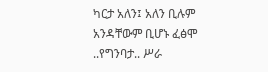ካርታ አለን፤ አለን ቢሉም አንዳቸውም ቢሆኑ ፈፅሞ ..የግንባታ.. ሥራ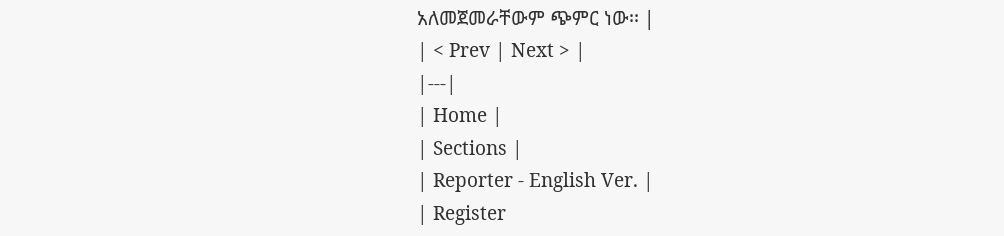አለመጀመራቸውም ጭምር ነው፡፡ |
| < Prev | Next > |
|---|
| Home |
| Sections |
| Reporter - English Ver. |
| Register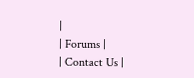|
| Forums |
| Contact Us |